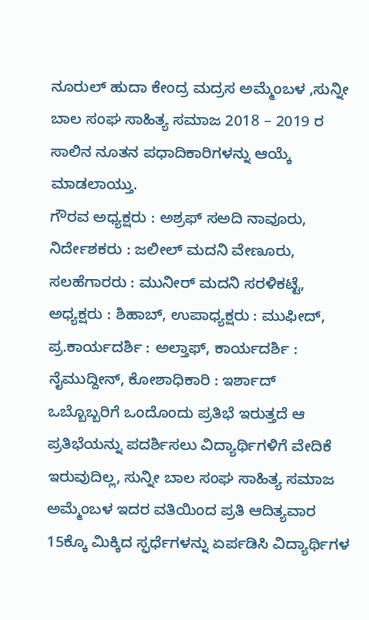ನೂರುಲ್ ಹುದಾ ಕೇಂದ್ರ ಮದ್ರಸ ಅಮ್ಮೆಂಬಳ ,ಸುನ್ನೀ ಬಾಲ ಸಂಘ ಸಾಹಿತ್ಯ ಸಮಾಜ 2018 – 2019 ರ ಸಾಲಿನ ನೂತನ ಪಧಾದಿಕಾರಿಗಳನ್ನು ಆಯ್ಕೆ ಮಾಡಲಾಯ್ತು.
ಗೌರವ ಅಧ್ಯಕ್ಷರು : ಅಶ್ರಫ್ ಸಅದಿ ನಾವೂರು, ನಿರ್ದೇಶಕರು : ಜಲೀಲ್ ಮದನಿ ವೇಣೂರು, ಸಲಹೆಗಾರರು : ಮುನೀರ್ ಮದನಿ ಸರಳಿಕಟ್ಟೆ, ಅಧ್ಯಕ್ಷರು : ಶಿಹಾಬ್, ಉಪಾಧ್ಯಕ್ಷರು : ಮುಫೀದ್, ಪ್ರ.ಕಾರ್ಯದರ್ಶಿ : ಅಲ್ತಾಫ್, ಕಾರ್ಯದರ್ಶಿ : ನೈಮುದ್ದೀನ್, ಕೋಶಾಧಿಕಾರಿ : ಇರ್ಶಾದ್
ಒಬ್ಬೊಬ್ಬರಿಗೆ ಒಂದೊಂದು ಪ್ರತಿಭೆ ಇರುತ್ತದೆ ಆ ಪ್ರತಿಭೆಯನ್ನು ಪದರ್ಶಿಸಲು ವಿದ್ಯಾರ್ಥಿಗಳಿಗೆ ವೇದಿಕೆ ಇರುವುದಿಲ್ಲ, ಸುನ್ನೀ ಬಾಲ ಸಂಘ ಸಾಹಿತ್ಯ ಸಮಾಜ ಅಮ್ಮೆಂಬಳ ಇದರ ವತಿಯಿಂದ ಪ್ರತಿ ಆದಿತ್ಯವಾರ 15ಕ್ಕೊ ಮಿಕ್ಕಿದ ಸ್ಫರ್ಧೆಗಳನ್ನು ಏರ್ಪಡಿಸಿ ವಿದ್ಯಾರ್ಥಿಗಳ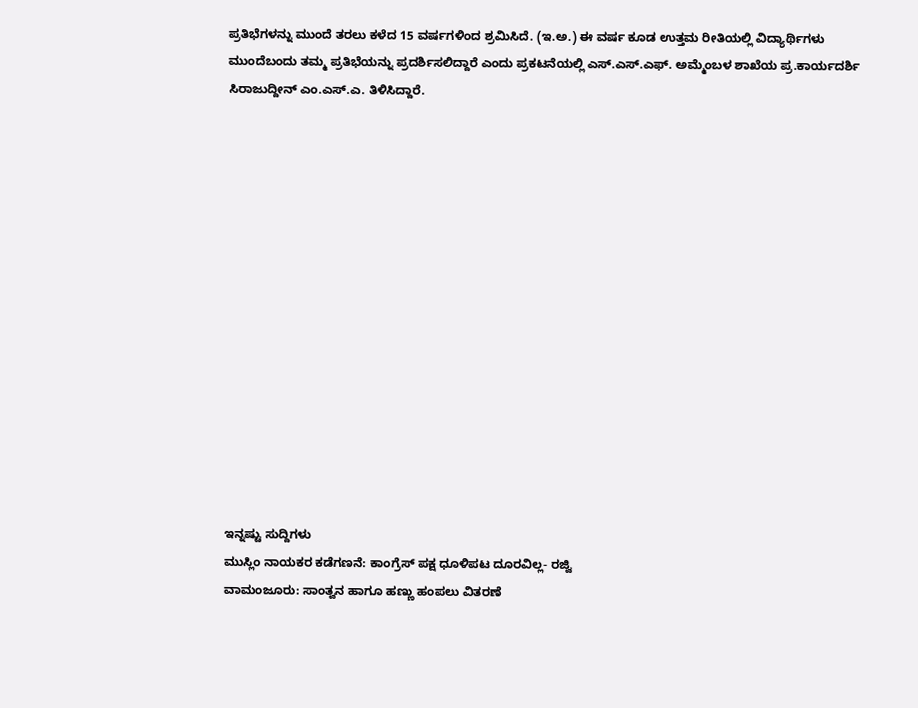ಪ್ರತಿಭೆಗಳನ್ನು ಮುಂದೆ ತರಲು ಕಳೆದ 15 ವರ್ಷಗಳಿಂದ ಶ್ರಮಿಸಿದೆ. (ಇ.ಅ.) ಈ ವರ್ಷ ಕೂಡ ಉತ್ತಮ ರೀತಿಯಲ್ಲಿ ವಿದ್ಯಾರ್ಥಿಗಳು ಮುಂದೆಬಂದು ತಮ್ಮ ಪ್ರತಿಭೆಯನ್ನು ಪ್ರದರ್ಶಿಸಲಿದ್ದಾರೆ ಎಂದು ಪ್ರಕಟನೆಯಲ್ಲಿ ಎಸ್.ಎಸ್.ಎಫ್. ಅಮ್ಮೆಂಬಳ ಶಾಖೆಯ ಪ್ರ.ಕಾರ್ಯದರ್ಶಿ ಸಿರಾಜುದ್ದೀನ್ ಎಂ.ಎಸ್.ಎ. ತಿಳಿಸಿದ್ದಾರೆ.















ಇನ್ನಷ್ಟು ಸುದ್ದಿಗಳು
ಮುಸ್ಲಿಂ ನಾಯಕರ ಕಡೆಗಣನೆ: ಕಾಂಗ್ರೆಸ್ ಪಕ್ಷ ಧೂಳಿಪಟ ದೂರವಿಲ್ಲ- ರಜ್ವಿ
ವಾಮಂಜೂರು: ಸಾಂತ್ವನ ಹಾಗೂ ಹಣ್ಣು ಹಂಪಲು ವಿತರಣೆ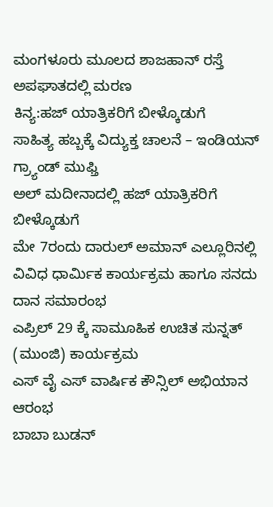ಮಂಗಳೂರು ಮೂಲದ ಶಾಜಹಾನ್ ರಸ್ತೆ ಅಪಘಾತದಲ್ಲಿ ಮರಣ
ಕಿನ್ಯ:ಹಜ್ ಯಾತ್ರಿಕರಿಗೆ ಬೀಳ್ಕೊಡುಗೆ
ಸಾಹಿತ್ಯ ಹಬ್ಬಕ್ಕೆ ವಿದ್ಯುಕ್ತ ಚಾಲನೆ – ಇಂಡಿಯನ್ ಗ್ರ್ಯಾಂಡ್ ಮುಫ್ತಿ
ಅಲ್ ಮದೀನಾದಲ್ಲಿ ಹಜ್ ಯಾತ್ರಿಕರಿಗೆ ಬೀಳ್ಕೊಡುಗೆ
ಮೇ 7ರಂದು ದಾರುಲ್ ಅಮಾನ್ ಎಲ್ಲೂರಿನಲ್ಲಿ ವಿವಿಧ ಧಾರ್ಮಿಕ ಕಾರ್ಯಕ್ರಮ ಹಾಗೂ ಸನದು ದಾನ ಸಮಾರಂಭ
ಎಪ್ರಿಲ್ 29 ಕ್ಕೆ ಸಾಮೂಹಿಕ ಉಚಿತ ಸುನ್ನತ್ (ಮುಂಜಿ) ಕಾರ್ಯಕ್ರಮ
ಎಸ್ ವೈ ಎಸ್ ವಾರ್ಷಿಕ ಕೌನ್ಸಿಲ್ ಅಭಿಯಾನ ಆರಂಭ
ಬಾಬಾ ಬುಡನ್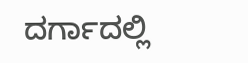ದರ್ಗಾದಲ್ಲಿ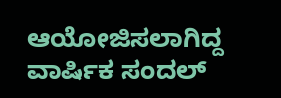ಆಯೋಜಿಸಲಾಗಿದ್ದ ವಾರ್ಷಿಕ ಸಂದಲ್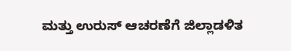ಮತ್ತು ಉರುಸ್ ಆಚರಣೆಗೆ ಜಿಲ್ಲಾಡಳಿತ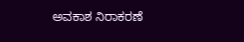ಅವಕಾಶ ನಿರಾಕರಣೆ